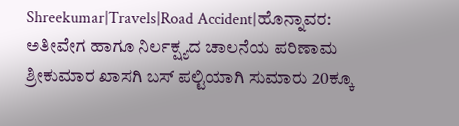Shreekumar|Travels|Road Accident|ಹೊನ್ನಾವರ: ಅತೀವೇಗ ಹಾಗೂ ನಿರ್ಲಕ್ಷ್ಯದ ಚಾಲನೆಯ ಪರಿಣಾಮ‌ ಶ್ರೀಕುಮಾರ ಖಾಸಗಿ ಬಸ್ ಪಲ್ಟಿಯಾಗಿ ಸುಮಾರು 20ಕ್ಕೂ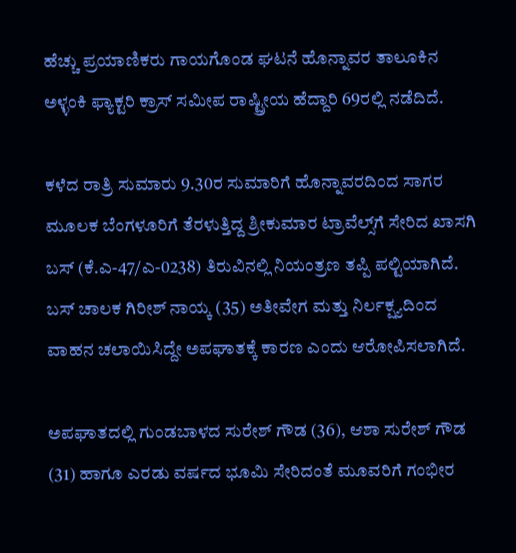ಹೆಚ್ಚು ಪ್ರಯಾಣಿಕರು ಗಾಯಗೊಂಡ ಘಟನೆ ಹೊನ್ನಾವರ ತಾಲೂಕಿನ ಅಳ್ಳಂಕಿ ಫ್ಯಾಕ್ಟರಿ ಕ್ರಾಸ್ ಸಮೀಪ ರಾಷ್ಟ್ರೀಯ ಹೆದ್ದಾರಿ 69ರಲ್ಲಿ ನಡೆದಿದೆ.

ಕಳೆದ ರಾತ್ರಿ ಸುಮಾರು 9.30ರ ಸುಮಾರಿಗೆ ಹೊನ್ನಾವರದಿಂದ ಸಾಗರ ಮೂಲಕ ಬೆಂಗಳೂರಿಗೆ ತೆರಳುತ್ತಿದ್ದ ಶ್ರೀಕುಮಾರ ಟ್ರಾವೆಲ್ಸ್‌ಗೆ ಸೇರಿದ ಖಾಸಗಿ ಬಸ್ (ಕೆ.ಎ-47/ಎ-0238) ತಿರುವಿನಲ್ಲಿ ನಿಯಂತ್ರಣ ತಪ್ಪಿ ಪಲ್ಟಿಯಾಗಿದೆ. ಬಸ್ ಚಾಲಕ ಗಿರೀಶ್ ನಾಯ್ಕ (35) ಅತೀವೇಗ ಮತ್ತು ನಿರ್ಲಕ್ಷ್ಯದಿಂದ ವಾಹನ ಚಲಾಯಿಸಿದ್ದೇ ಅಪಘಾತಕ್ಕೆ ಕಾರಣ ಎಂದು ಆರೋಪಿಸಲಾಗಿದೆ.

ಅಪಘಾತದಲ್ಲಿ ಗುಂಡಬಾಳದ ಸುರೇಶ್ ಗೌಡ (36), ಆಶಾ ಸುರೇಶ್ ಗೌಡ (31) ಹಾಗೂ ಎರಡು ವರ್ಷದ ಭೂಮಿ ಸೇರಿದಂತೆ ಮೂವರಿಗೆ ಗಂಭೀರ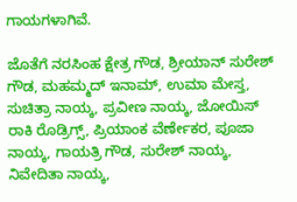ಗಾಯಗಳಾಗಿವೆ.

ಜೊತೆಗೆ ನರಸಿಂಹ ಕ್ಷೇತ್ರ ಗೌಡ, ಶ್ರೀಯಾನ್ ಸುರೇಶ್ ಗೌಡ, ಮಹಮ್ಮದ್ ಇನಾಮ್, ಉಮಾ ಮೇಸ್ತ, ಸುಚಿತ್ರಾ ನಾಯ್ಕ, ಪ್ರವೀಣ ನಾಯ್ಕ, ಜೋಯಿಸ್ ರಾಕಿ ರೊಡ್ರಿಗ್ಸ್, ಪ್ರಿಯಾಂಕ ವೆರ್ಣೇಕರ, ಪೂಜಾ ನಾಯ್ಕ, ಗಾಯತ್ರಿ ಗೌಡ, ಸುರೇಶ್ ನಾಯ್ಕ, ನಿವೇದಿತಾ ನಾಯ್ಕ,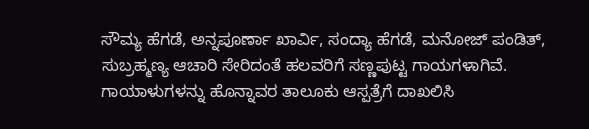ಸೌಮ್ಯ ಹೆಗಡೆ, ಅನ್ನಪೂರ್ಣಾ ಖಾರ್ವಿ, ಸಂದ್ಯಾ ಹೆಗಡೆ, ಮನೋಜ್ ಪಂಡಿತ್, ಸುಬ್ರಹ್ಮಣ್ಯ ಆಚಾರಿ ಸೇರಿದಂತೆ ಹಲವರಿಗೆ ಸಣ್ಣಪುಟ್ಟ ಗಾಯಗಳಾಗಿವೆ.
ಗಾಯಾಳುಗಳನ್ನು ಹೊನ್ನಾವರ ತಾಲೂಕು ಆಸ್ಪತ್ರೆಗೆ ದಾಖಲಿಸಿ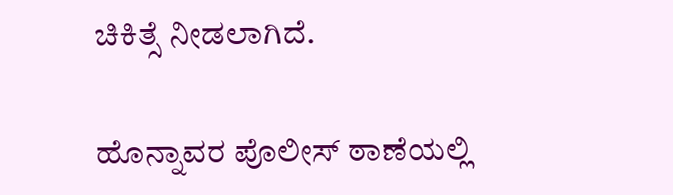ಚಿಕಿತ್ಸೆ ನೀಡಲಾಗಿದೆ.

ಹೊನ್ನಾವರ ಪೊಲೀಸ್ ಠಾಣೆಯಲ್ಲಿ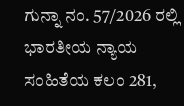ಗುನ್ನಾ ನಂ. 57/2026 ರಲ್ಲಿ ಭಾರತೀಯ ನ್ಯಾಯ ಸಂಹಿತೆಯ ಕಲಂ 281,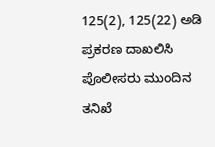125(2), 125(22) ಅಡಿ ಪ್ರಕರಣ ದಾಖಲಿಸಿ ಪೊಲೀಸರು ಮುಂದಿನ ತನಿಖೆ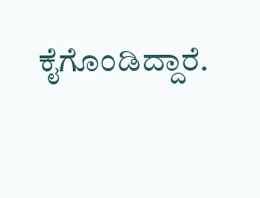ಕೈಗೊಂಡಿದ್ದಾರೆ.